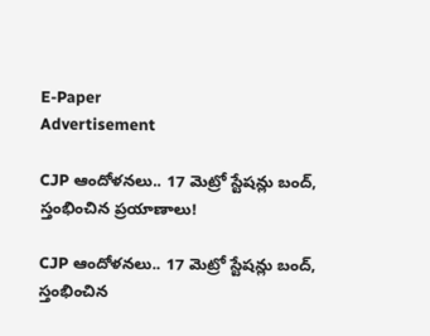E-Paper
Advertisement

CJP ఆందోళనలు.. 17 మెట్రో స్టేషన్లు బంద్, స్తంభించిన ప్రయాణాలు!

CJP ఆందోళనలు.. 17 మెట్రో స్టేషన్లు బంద్, స్తంభించిన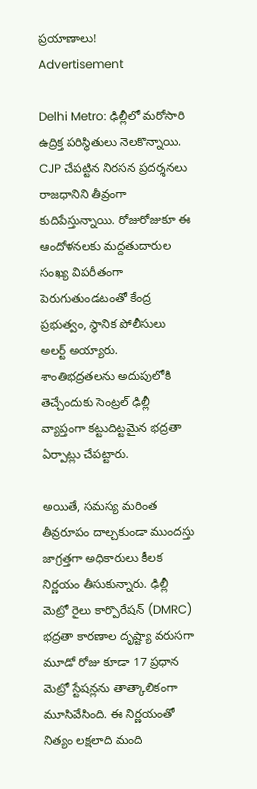ప్రయాణాలు!
Advertisement

Delhi Metro: ఢిల్లీలో మరోసారి ఉద్రిక్త పరిస్థితులు నెలకొన్నాయి. CJP చేపట్టిన నిరసన ప్రదర్శనలు రాజధానిని తీవ్రంగా కుదిపేస్తున్నాయి. రోజురోజుకూ ఈ ఆందోళనలకు మద్దతుదారుల సంఖ్య విపరీతంగా పెరుగుతుండటంతో కేంద్ర ప్రభుత్వం, స్థానిక పోలీసులు అలర్ట్ అయ్యారు. శాంతిభద్రతలను అదుపులోకి తెచ్చేందుకు సెంట్రల్ ఢిల్లీ వ్యాప్తంగా కట్టుదిట్టమైన భద్రతా ఏర్పాట్లు చేపట్టారు.

అయితే, సమస్య మరింత తీవ్రరూపం దాల్చకుండా ముందస్తు జాగ్రత్తగా అధికారులు కీలక నిర్ణయం తీసుకున్నారు. ఢిల్లీ మెట్రో రైలు కార్పొరేషన్ (DMRC) భద్రతా కారణాల దృష్ట్యా వరుసగా మూడో రోజు కూడా 17 ప్రధాన మెట్రో స్టేషన్లను తాత్కాలికంగా మూసివేసింది. ఈ నిర్ణయంతో నిత్యం లక్షలాది మంది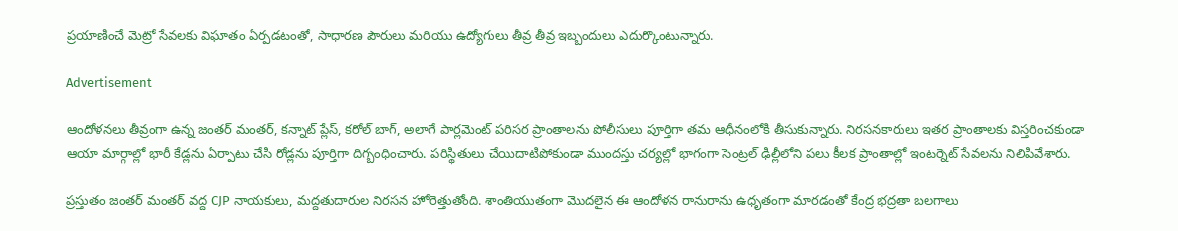ప్రయాణించే మెట్రో సేవలకు విఘాతం ఏర్పడటంతో, సాధారణ పౌరులు మరియు ఉద్యోగులు తీవ్ర తీవ్ర ఇబ్బందులు ఎదుర్కొంటున్నారు.

Advertisement

ఆందోళనలు తీవ్రంగా ఉన్న జంతర్ మంతర్, కన్నాట్ ప్లేస్, కరోల్ బాగ్, అలాగే పార్లమెంట్ పరిసర ప్రాంతాలను పోలీసులు పూర్తిగా తమ ఆధీనంలోకి తీసుకున్నారు. నిరసనకారులు ఇతర ప్రాంతాలకు విస్తరించకుండా ఆయా మార్గాల్లో భారీ కేడ్లను ఏర్పాటు చేసి రోడ్లను పూర్తిగా దిగ్బంధించారు. పరిస్థితులు చేయిదాటిపోకుండా ముందస్తు చర్యల్లో భాగంగా సెంట్రల్ ఢిల్లీలోని పలు కీలక ప్రాంతాల్లో ఇంటర్నెట్ సేవలను నిలిపివేశారు.

ప్రస్తుతం జంతర్ మంతర్ వద్ద CJP నాయకులు, మద్దతుదారుల నిరసన హోరెత్తుతోంది. శాంతియుతంగా మొదలైన ఈ ఆందోళన రానురాను ఉధృతంగా మారడంతో కేంద్ర భద్రతా బలగాలు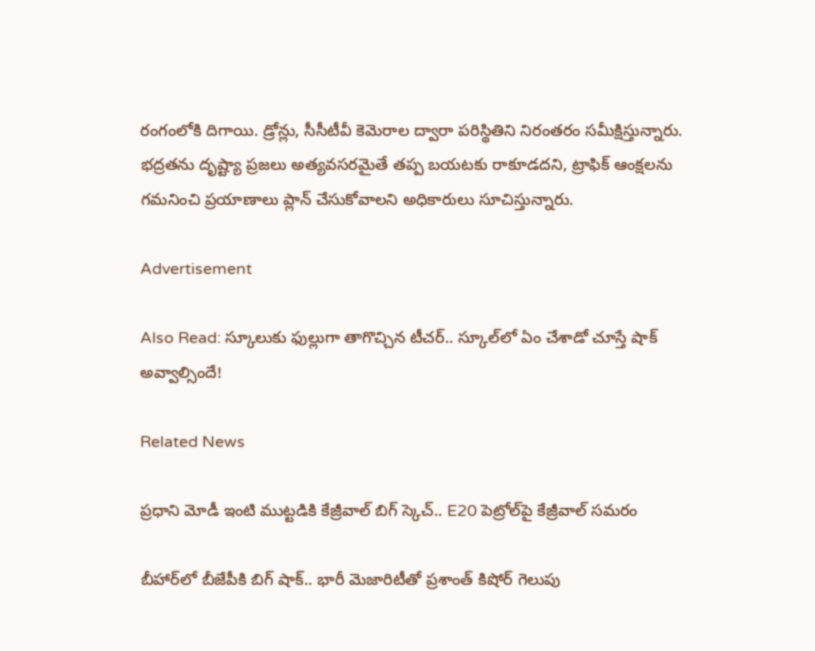రంగంలోకి దిగాయి. డ్రోన్లు, సీసీటీవీ కెమెరాల ద్వారా పరిస్థితిని నిరంతరం సమీక్షిస్తున్నారు. భద్రతను దృష్ట్యా ప్రజలు అత్యవసరమైతే తప్ప బయటకు రాకూడదని, ట్రాఫిక్ ఆంక్షలను గమనించి ప్రయాణాలు ప్లాన్ చేసుకోవాలని అధికారులు సూచిస్తున్నారు.

Advertisement

Also Read: స్కూలుకు ఫుల్లుగా తాగొచ్చిన టీచర్.. స్కూల్‌లో ఏం చేశాడో చూస్తే షాక్ అవ్వాల్సిందే!

Related News

ప్రధాని మోడీ ఇంటి ముట్టడికి కేజ్రీవాల్ బిగ్ స్కెచ్.. E20 పెట్రోల్‌పై కేజ్రీవాల్ సమరం

బీహార్‌లో బీజేపీకి బిగ్ షాక్.. భారీ మెజారిటీతో ప్రశాంత్ కిషోర్ గెలుపు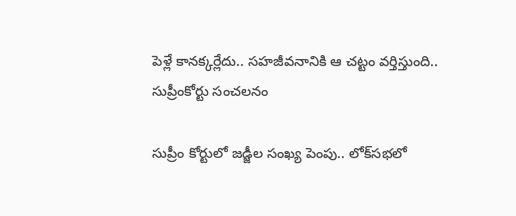పెళ్లే కానక్కర్లేదు.. సహజీవనానికి ఆ చట్టం వర్తిస్తుంది.. సుప్రీంకోర్టు సంచలనం

సుప్రీం కోర్టులో జడ్జీల సంఖ్య పెంపు.. లోక్‌సభలో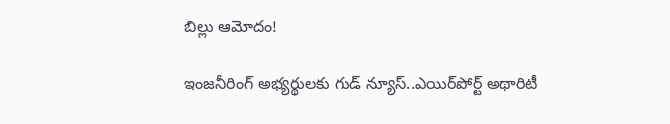బిల్లు ఆమోదం!

ఇంజనీరింగ్ అభ్యర్థులకు గుడ్ న్యూస్..ఎయిర్‌పోర్ట్ అథారిటీ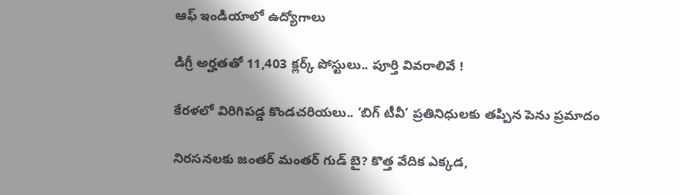ఆఫ్ ఇండియాలో ఉద్యోగాలు

డిగ్రీ అర్హతతో 11,403 క్లర్క్ పోస్టులు.. పూర్తి వివరాలివే !

కేరళలో విరిగిపడ్డ కొండచరియలు.. ‘బిగ్ టీవీ’ ప్రతినిధులకు తప్పిన పెను ప్రమాదం

నిరసనలకు జంతర్ మంతర్ గుడ్ బై? కొత్త వేదిక ఎక్కడ,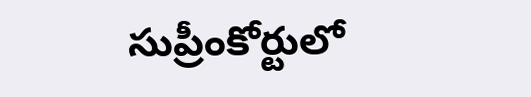సుప్రీంకోర్టులో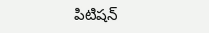పిటిషన్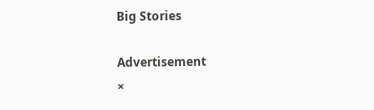Big Stories

Advertisement
×